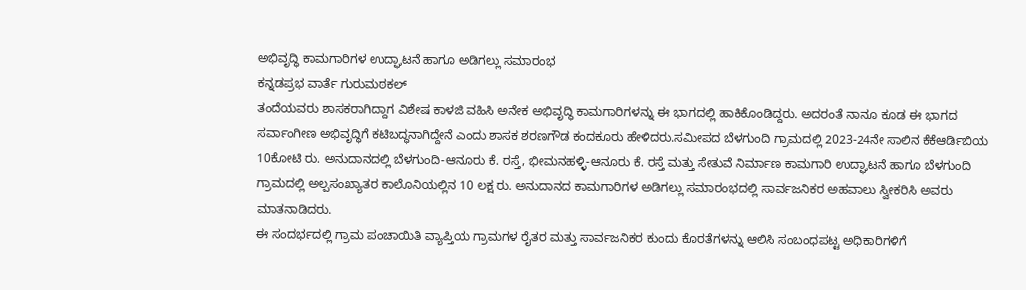ಅಭಿವೃದ್ಧಿ ಕಾಮಗಾರಿಗಳ ಉದ್ಘಾಟನೆ ಹಾಗೂ ಅಡಿಗಲ್ಲು ಸಮಾರಂಭ
ಕನ್ನಡಪ್ರಭ ವಾರ್ತೆ ಗುರುಮಠಕಲ್
ತಂದೆಯವರು ಶಾಸಕರಾಗಿದ್ದಾಗ ವಿಶೇಷ ಕಾಳಜಿ ವಹಿಸಿ ಅನೇಕ ಅಭಿವೃದ್ಧಿ ಕಾಮಗಾರಿಗಳನ್ನು ಈ ಭಾಗದಲ್ಲಿ ಹಾಕಿಕೊಂಡಿದ್ದರು. ಅದರಂತೆ ನಾನೂ ಕೂಡ ಈ ಭಾಗದ ಸರ್ವಾಂಗೀಣ ಅಭಿವೃದ್ಧಿಗೆ ಕಟಿಬದ್ಧನಾಗಿದ್ದೇನೆ ಎಂದು ಶಾಸಕ ಶರಣಗೌಡ ಕಂದಕೂರು ಹೇಳಿದರು.ಸಮೀಪದ ಬೆಳಗುಂದಿ ಗ್ರಾಮದಲ್ಲಿ 2023-24ನೇ ಸಾಲಿನ ಕೆಕೆಆರ್ಡಿಬಿಯ 10ಕೋಟಿ ರು. ಅನುದಾನದಲ್ಲಿ ಬೆಳಗುಂದಿ-ಆನೂರು ಕೆ. ರಸ್ತೆ, ಭೀಮನಹಳ್ಳಿ-ಆನೂರು ಕೆ. ರಸ್ತೆ ಮತ್ತು ಸೇತುವೆ ನಿರ್ಮಾಣ ಕಾಮಗಾರಿ ಉದ್ಘಾಟನೆ ಹಾಗೂ ಬೆಳಗುಂದಿ ಗ್ರಾಮದಲ್ಲಿ ಅಲ್ಪಸಂಖ್ಯಾತರ ಕಾಲೊನಿಯಲ್ಲಿನ 10 ಲಕ್ಷ ರು. ಅನುದಾನದ ಕಾಮಗಾರಿಗಳ ಅಡಿಗಲ್ಲು ಸಮಾರಂಭದಲ್ಲಿ ಸಾರ್ವಜನಿಕರ ಅಹವಾಲು ಸ್ವೀಕರಿಸಿ ಅವರು ಮಾತನಾಡಿದರು.
ಈ ಸಂದರ್ಭದಲ್ಲಿ ಗ್ರಾಮ ಪಂಚಾಯಿತಿ ವ್ಯಾಪ್ತಿಯ ಗ್ರಾಮಗಳ ರೈತರ ಮತ್ತು ಸಾರ್ವಜನಿಕರ ಕುಂದು ಕೊರತೆಗಳನ್ನು ಆಲಿಸಿ ಸಂಬಂಧಪಟ್ಟ ಅಧಿಕಾರಿಗಳಿಗೆ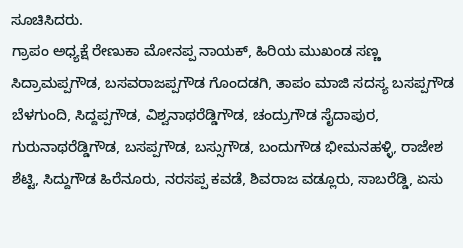ಸೂಚಿಸಿದರು.
ಗ್ರಾಪಂ ಅಧ್ಯಕ್ಷೆ ರೇಣುಕಾ ಮೋನಪ್ಪ ನಾಯಕ್, ಹಿರಿಯ ಮುಖಂಡ ಸಣ್ಣ ಸಿದ್ರಾಮಪ್ಪಗೌಡ, ಬಸವರಾಜಪ್ಪಗೌಡ ಗೊಂದಡಗಿ, ತಾಪಂ ಮಾಜಿ ಸದಸ್ಯ ಬಸಪ್ಪಗೌಡ ಬೆಳಗುಂದಿ, ಸಿದ್ದಪ್ಪಗೌಡ, ವಿಶ್ವನಾಥರೆಡ್ಡಿಗೌಡ, ಚಂದ್ರುಗೌಡ ಸೈದಾಪುರ, ಗುರುನಾಥರೆಡ್ಡಿಗೌಡ, ಬಸಪ್ಪಗೌಡ, ಬಸ್ಸುಗೌಡ, ಬಂದುಗೌಡ ಭೀಮನಹಳ್ಳಿ, ರಾಜೇಶ ಶೆಟ್ಟಿ, ಸಿದ್ದುಗೌಡ ಹಿರೆನೂರು, ನರಸಪ್ಪ ಕವಡೆ, ಶಿವರಾಜ ವಡ್ಲೂರು, ಸಾಬರೆಡ್ಡಿ, ಏಸು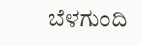ಬೆಳಗುಂದಿ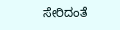ಸೇರಿದಂತೆ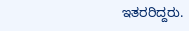ಇತರರಿದ್ದರು.